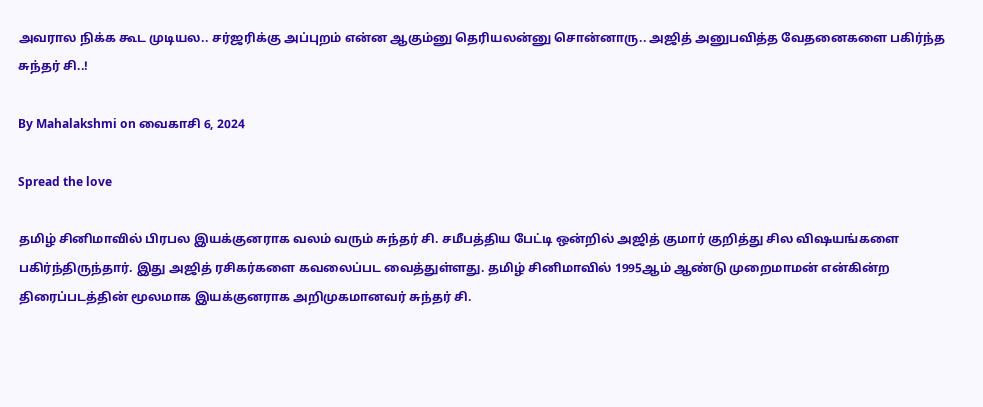அவரால நிக்க கூட முடியல.. சர்ஜரிக்கு அப்புறம் என்ன ஆகும்னு தெரியலன்னு சொன்னாரு.. அஜித் அனுபவித்த வேதனைகளை பகிர்ந்த சுந்தர் சி..!

By Mahalakshmi on வைகாசி 6, 2024

Spread the love

தமிழ் சினிமாவில் பிரபல இயக்குனராக வலம் வரும் சுந்தர் சி. சமீபத்திய பேட்டி ஒன்றில் அஜித் குமார் குறித்து சில விஷயங்களை பகிர்ந்திருந்தார். இது அஜித் ரசிகர்களை கவலைப்பட வைத்துள்ளது. தமிழ் சினிமாவில் 1995ஆம் ஆண்டு முறைமாமன் என்கின்ற திரைப்படத்தின் மூலமாக இயக்குனராக அறிமுகமானவர் சுந்தர் சி.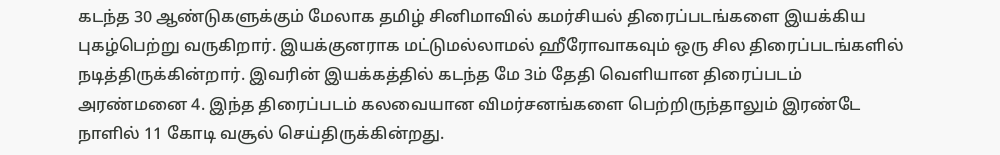கடந்த 30 ஆண்டுகளுக்கும் மேலாக தமிழ் சினிமாவில் கமர்சியல் திரைப்படங்களை இயக்கிய புகழ்பெற்று வருகிறார். இயக்குனராக மட்டுமல்லாமல் ஹீரோவாகவும் ஒரு சில திரைப்படங்களில் நடித்திருக்கின்றார். இவரின் இயக்கத்தில் கடந்த மே 3ம் தேதி வெளியான திரைப்படம் அரண்மனை 4. இந்த திரைப்படம் கலவையான விமர்சனங்களை பெற்றிருந்தாலும் இரண்டே நாளில் 11 கோடி வசூல் செய்திருக்கின்றது.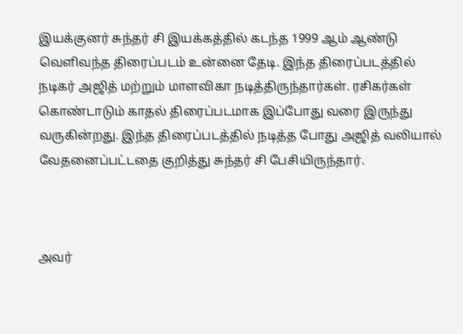இயக்குனர் சுந்தர் சி இயக்கத்தில் கடந்த 1999 ஆம் ஆண்டு வெளிவந்த திரைப்படம் உன்னை தேடி. இந்த திரைப்படத்தில் நடிகர் அஜித் மற்றும் மாளவிகா நடித்திருந்தார்கள். ரசிகர்கள் கொண்டாடும் காதல் திரைப்படமாக இப்போது வரை இருந்து வருகின்றது. இந்த திரைப்படத்தில் நடித்த போது அஜித் வலியால் வேதனைப்பட்டதை குறித்து சுந்தர் சி பேசியிருந்தார்.



அவர்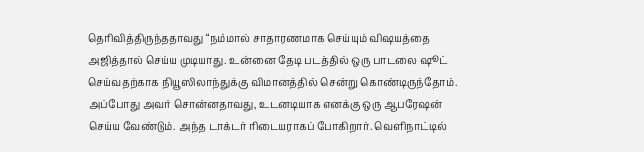தெரிவித்திருந்ததாவது “நம்மால் சாதாரணமாக செய்யும் விஷயத்தை அஜித்தால் செய்ய முடியாது. உன்னை தேடி படத்தில் ஒரு பாடலை ஷூட் செய்வதற்காக நியூஸிலாந்துக்கு விமானத்தில் சென்று கொண்டிருந்தோம். அப்போது அவர் சொன்னதாவது, உடனடியாக எனக்கு ஒரு ஆபரேஷன் செய்ய வேண்டும். அந்த டாக்டர் ரிடையராகப் போகிறார். வெளிநாட்டில்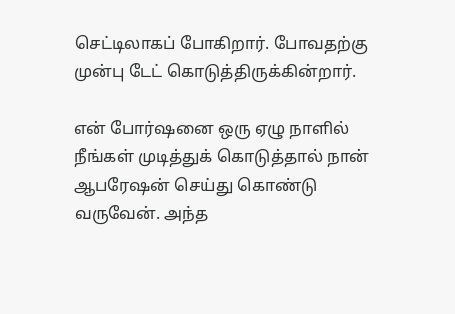செட்டிலாகப் போகிறார். போவதற்கு முன்பு டேட் கொடுத்திருக்கின்றார்.

என் போர்ஷனை ஒரு ஏழு நாளில் நீங்கள் முடித்துக் கொடுத்தால் நான் ஆபரேஷன் செய்து கொண்டு வருவேன். அந்த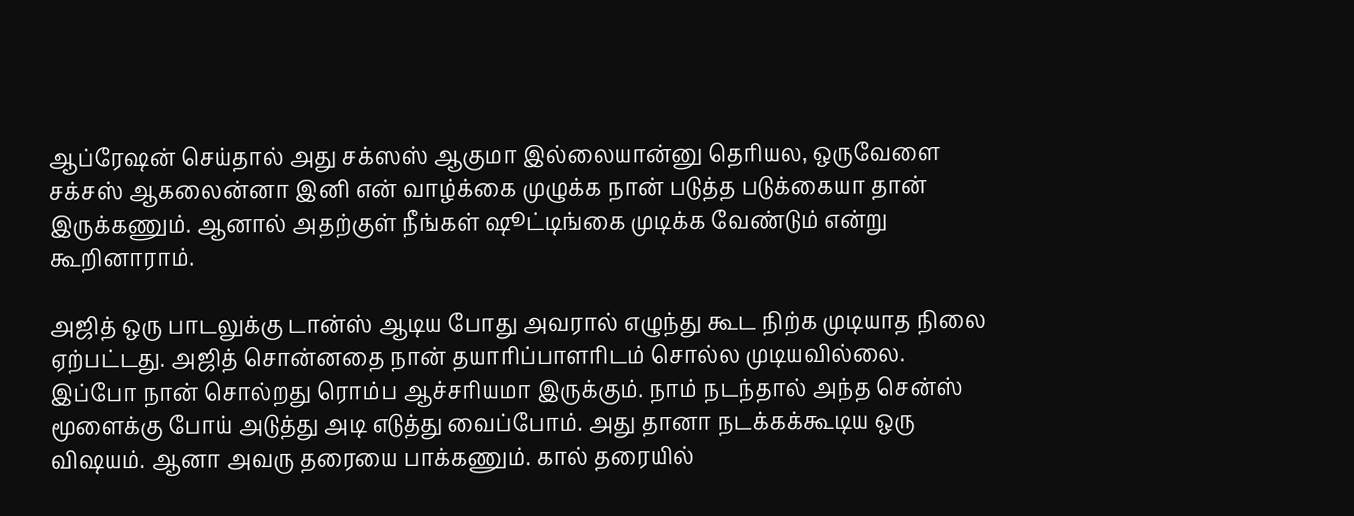ஆப்ரேஷன் செய்தால் அது சக்ஸஸ் ஆகுமா இல்லையான்னு தெரியல, ஒருவேளை சக்சஸ் ஆகலைன்னா இனி என் வாழ்க்கை முழுக்க நான் படுத்த படுக்கையா தான் இருக்கணும். ஆனால் அதற்குள் நீங்கள் ஷூட்டிங்கை முடிக்க வேண்டும் என்று கூறினாராம்.

அஜித் ஒரு பாடலுக்கு டான்ஸ் ஆடிய போது அவரால் எழுந்து கூட நிற்க முடியாத நிலை ஏற்பட்டது. அஜித் சொன்னதை நான் தயாரிப்பாளரிடம் சொல்ல முடியவில்லை. இப்போ நான் சொல்றது ரொம்ப ஆச்சரியமா இருக்கும். நாம் நடந்தால் அந்த சென்ஸ் மூளைக்கு போய் அடுத்து அடி எடுத்து வைப்போம். அது தானா நடக்கக்கூடிய ஒரு விஷயம். ஆனா அவரு தரையை பாக்கணும். கால் தரையில்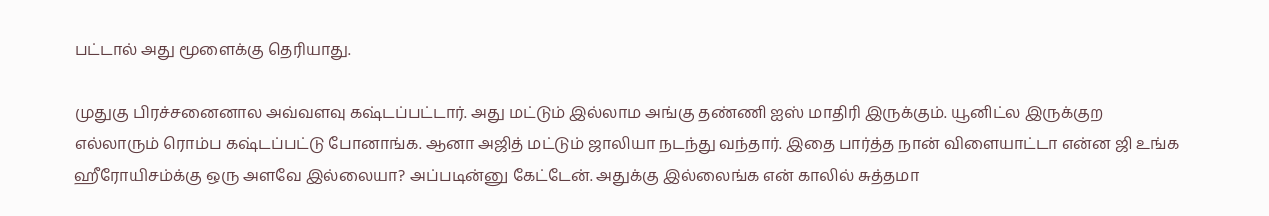பட்டால் அது மூளைக்கு தெரியாது.

முதுகு பிரச்சனைனால அவ்வளவு கஷ்டப்பட்டார். அது மட்டும் இல்லாம அங்கு தண்ணி ஐஸ் மாதிரி இருக்கும். யூனிட்ல இருக்குற எல்லாரும் ரொம்ப கஷ்டப்பட்டு போனாங்க. ஆனா அஜித் மட்டும் ஜாலியா நடந்து வந்தார். இதை பார்த்த நான் விளையாட்டா என்ன ஜி உங்க ஹீரோயிசம்க்கு ஒரு அளவே இல்லையா? அப்படின்னு கேட்டேன். அதுக்கு இல்லைங்க என் காலில் சுத்தமா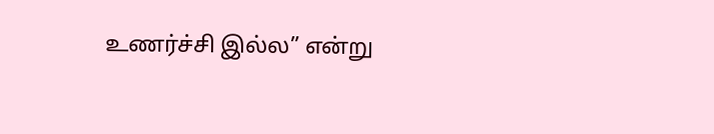உணர்ச்சி இல்ல” என்று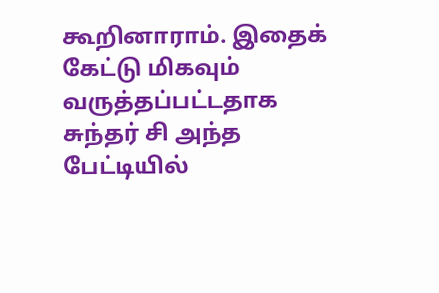கூறினாராம். இதைக் கேட்டு மிகவும் வருத்தப்பட்டதாக சுந்தர் சி அந்த பேட்டியில்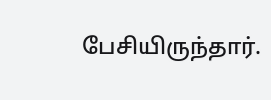பேசியிருந்தார்.